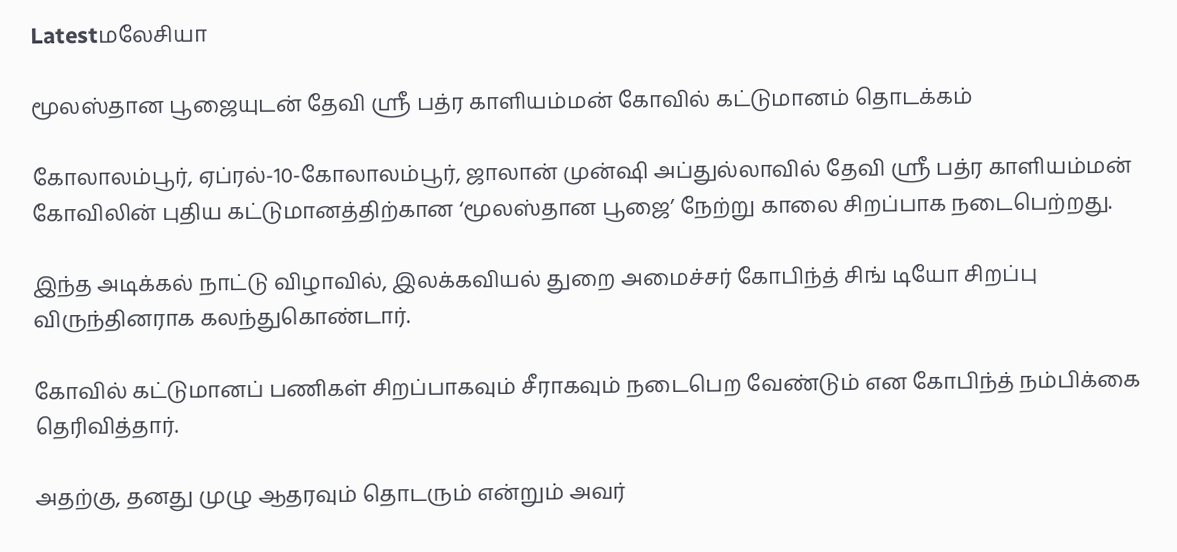Latestமலேசியா

மூலஸ்தான பூஜையுடன் தேவி ஸ்ரீ பத்ர காளியம்மன் கோவில் கட்டுமானம் தொடக்கம்

கோலாலம்பூர், ஏப்ரல்-10-கோலாலம்பூர், ஜாலான் முன்ஷி அப்துல்லாவில் தேவி ஸ்ரீ பத்ர காளியம்மன் கோவிலின் புதிய கட்டுமானத்திற்கான ‘மூலஸ்தான பூஜை’ நேற்று காலை சிறப்பாக நடைபெற்றது.

இந்த அடிக்கல் நாட்டு விழாவில், இலக்கவியல் துறை அமைச்சர் கோபிந்த் சிங் டியோ சிறப்பு விருந்தினராக கலந்துகொண்டார்.

கோவில் கட்டுமானப் பணிகள் சிறப்பாகவும் சீராகவும் நடைபெற வேண்டும் என கோபிந்த் நம்பிக்கை தெரிவித்தார்.

அதற்கு, தனது முழு ஆதரவும் தொடரும் என்றும் அவர்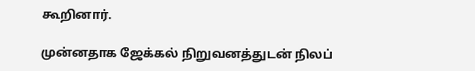கூறினார்.

முன்னதாக ஜேக்கல் நிறுவனத்துடன் நிலப்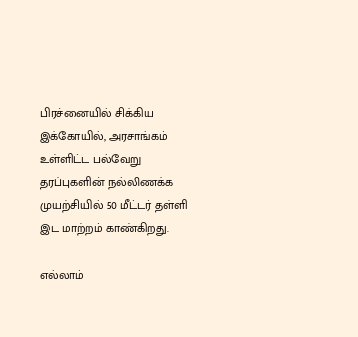பிரச்னையில் சிக்கிய இக்கோயில், அரசாங்கம் உள்ளிட்ட பல்வேறு தரப்புகளின் நல்லிணக்க முயற்சியில் 50 மீட்டர் தள்ளி இட மாற்றம் காண்கிறது.

எல்லாம்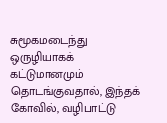சுமூகமடைந்து ஒருழியாகக் கட்டுமானமும் தொடங்குவதால், இந்தக் கோவில், வழிபாட்டு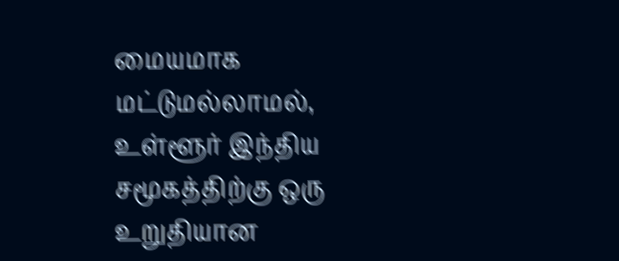மையமாக மட்டுமல்லாமல், உள்ளூர் இந்திய சமூகத்திற்கு ஒரு உறுதியான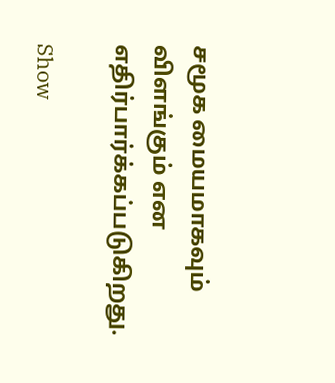சமூக மையமாகவும் விளங்கும் என எதிர்பார்க்கப்படுகிறது.

Show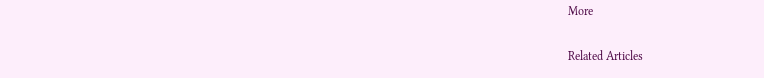More

Related Articles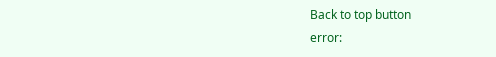Back to top button
error: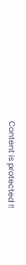Content is protected !!